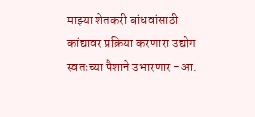माझ्या शेतकरी बांधवांसाठी कांद्यावर प्रक्रिया करणारा उद्योग स्वतःच्या पैशाने उभारणार -आ.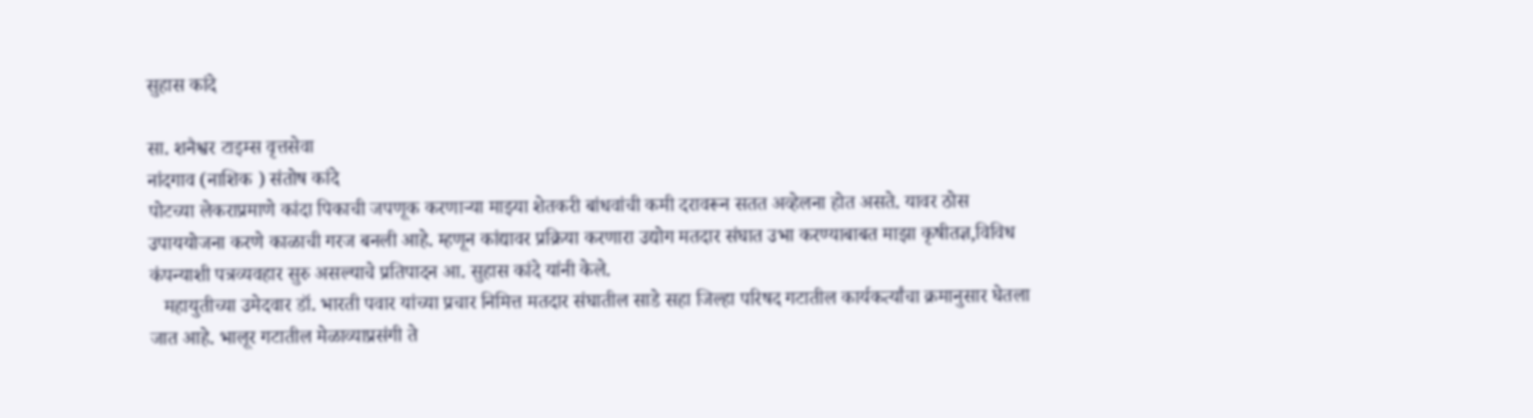सुहास कांदे

सा. शनैश्वर टाइम्स वृत्तसेवा
नांदगाव (नाशिक ) संतोष कांदे
पोटच्या लेकराप्रमाणे कांदा पिकाची जपणूक करणाऱ्या माझ्या शेतकरी बांधवांची कमी दरावरून सतत अव्हेलना होत असते. यावर ठोस उपाययोजना करणे काळाची गरज बनली आहे. म्हणून कांद्यावर प्रक्रिया करणारा उद्योग मतदार संघात उभा करण्याबाबत माझा कृषीतज्ञ,विविध कंपन्याशी पत्रव्यवहार सुरु असल्याचे प्रतिपादन आ. सुहास कांदे यांनी केले.
   महायुतीच्या उमेदवार डॉ. भारती पवार यांच्या प्रचार निमित्त मतदार संघातील साडे सहा जिल्हा परिषद गटातील कार्यकर्त्यांचा क्रमानुसार घेतला जात आहे. भालूर गटातील मेळाव्याप्रसंगी ते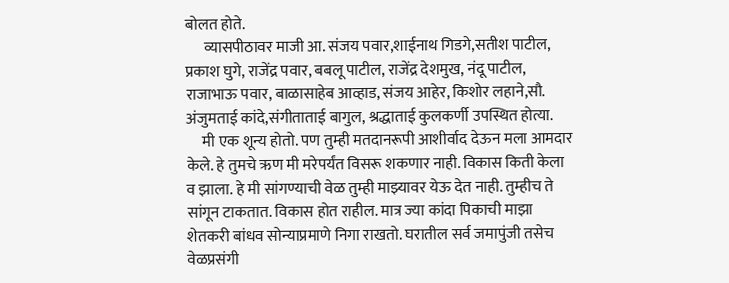बोलत होते.
      व्यासपीठावर माजी आ. संजय पवार,शाईनाथ गिडगे,सतीश पाटील, प्रकाश घुगे, राजेंद्र पवार, बबलू पाटील, राजेंद्र देशमुख, नंदू पाटील, राजाभाऊ पवार, बाळासाहेब आव्हाड, संजय आहेर, किशोर लहाने,सौ. अंजुमताई कांदे,संगीताताई बागुल, श्रद्धाताई कुलकर्णी उपस्थित होत्या.
     मी एक शून्य होतो. पण तुम्ही मतदानरूपी आशीर्वाद देऊन मला आमदार केले. हे तुमचे ऋण मी मरेपर्यंत विसरू शकणार नाही. विकास किती केला व झाला. हे मी सांगण्याची वेळ तुम्ही माझ्यावर येऊ देत नाही. तुम्हीच ते सांगून टाकतात. विकास होत राहील. मात्र ज्या कांदा पिकाची माझा शेतकरी बांधव सोन्याप्रमाणे निगा राखतो. घरातील सर्व जमापुंजी तसेच वेळप्रसंगी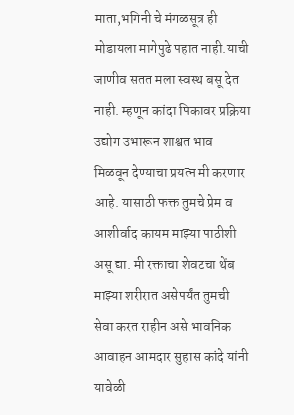माता,भगिनी चे मंगळसूत्र ही मोडायला मागेपुढे पहात नाही.याची जाणीव सतत मला स्वस्थ बसू देत नाही. म्हणून कांदा पिकावर प्रक्रिया उद्योग उभारून शाश्वत भाव मिळवून देण्याचा प्रयत्न मी करणार आहे. यासाठी फक्त तुमचे प्रेम व आशीर्वाद कायम माझ्या पाठीशी असू द्या. मी रक्ताचा शेवटचा थेंब माझ्या शरीरात असेपर्यंत तुमची सेवा करत राहीन असे भावनिक आवाहन आमदार सुहास कांदे यांनी यावेळी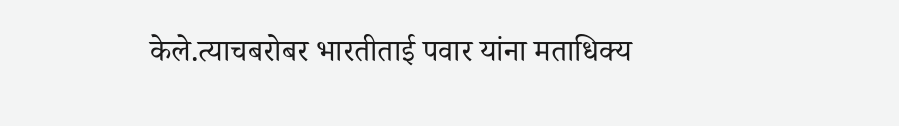केले.त्याचबरोबर भारतीताई पवार यांना मताधिक्य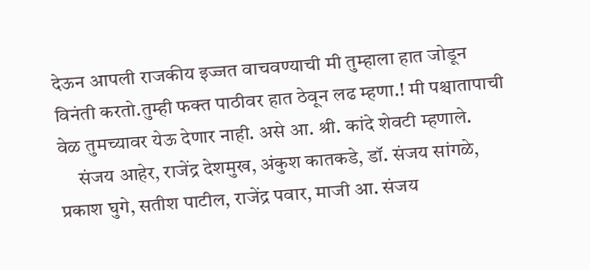देऊन आपली राजकीय इज्जत वाचवण्याची मी तुम्हाला हात जोडून विनंती करतो.तुम्ही फक्त पाठीवर हात ठेवून लढ म्हणा.! मी पश्चातापाची वेळ तुमच्यावर येऊ देणार नाही. असे आ. श्री. कांदे शेवटी म्हणाले.
     संजय आहेर, राजेंद्र देशमुख, अंकुश कातकडे, डॉ. संजय सांगळे, प्रकाश घुगे, सतीश पाटील, राजेंद्र पवार, माजी आ. संजय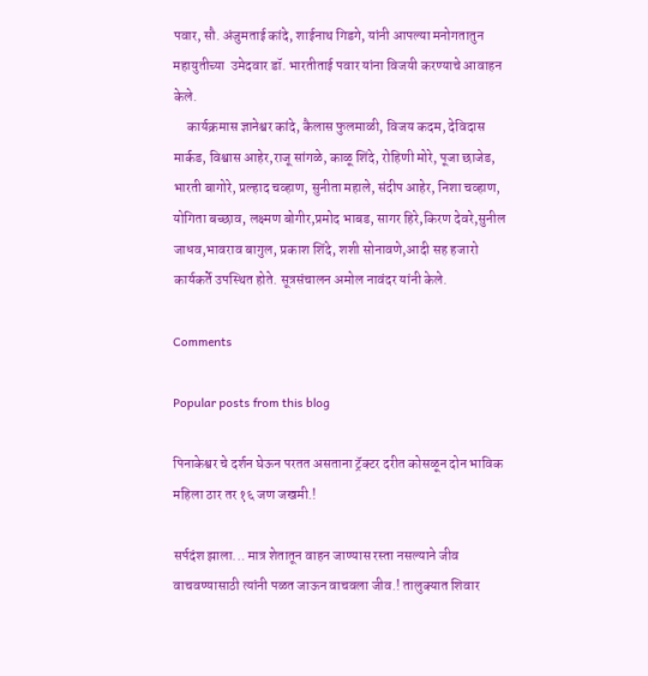पवार, सौ. अंजुमताई कांदे, शाईनाथ गिडगे, यांनी आपल्या मनोगतातुन महायुतीच्या  उमेदवार डॉ. भारतीताई पवार यांना विजयी करण्याचे आवाहन केले.
     कार्यक्रमास ज्ञानेश्वर कांदे, कैलास फुलमाळी, विजय कदम, देविदास मार्कड, विश्वास आहेर,राजू सांगळे, काळू शिंदे, रोहिणी मोरे, पूजा छाजेड, भारती बागोरे, प्रल्हाद चव्हाण, सुनीता महाले, संदीप आहेर, निशा चव्हाण, योगिता बच्छाव, लक्ष्मण बोगीर,प्रमोद भाबड, सागर हिरे,किरण देवरे,सुनील जाधव,भावराव बागुल, प्रकाश शिंदे, शशी सोनावणे,आदी सह हजारो कार्यकर्ते उपस्थित होते. सूत्रसंचालन अमोल नावंदर यांनी केले.

Comments

Popular posts from this blog

पिनाकेश्वर चे दर्शन घेऊन परतत असताना ट्रॅक्टर दरीत कोसळून दोन भाविक महिला ठार तर १६ जण जखमी.!

सर्पदंश झाला... मात्र शेतातून वाहन जाण्यास रस्ता नसल्याने जीव वाचवण्यासाठी त्यांनी पळत जाऊन वाचवला जीव.! तालुक्यात शिवार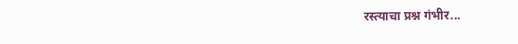रस्त्याचा प्रश्न गंभीर...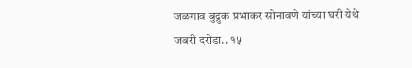जळगाव बुद्रुक प्रभाकर सोनावणे यांच्या घरी येथे जबरी दरोडा.. १५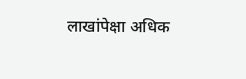लाखांपेक्षा अधिक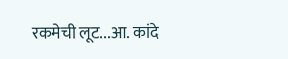रकमेची लूट...आ. कांदे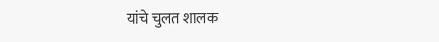यांचे चुलत शालक